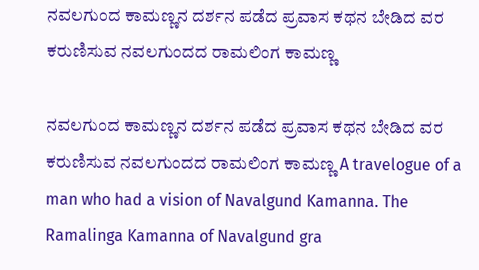ನವಲಗುಂದ ಕಾಮಣ್ಣನ ದರ್ಶನ ಪಡೆದ ಪ್ರವಾಸ ಕಥನ ಬೇಡಿದ ವರ ಕರುಣಿಸುವ ನವಲಗುಂದದ ರಾಮಲಿಂಗ ಕಾಮಣ್ಣ

ನವಲಗುಂದ ಕಾಮಣ್ಣನ ದರ್ಶನ ಪಡೆದ ಪ್ರವಾಸ ಕಥನ ಬೇಡಿದ ವರ ಕರುಣಿಸುವ ನವಲಗುಂದದ ರಾಮಲಿಂಗ ಕಾಮಣ್ಣ A travelogue of a man who had a vision of Navalgund Kamanna. The Ramalinga Kamanna of Navalgund gra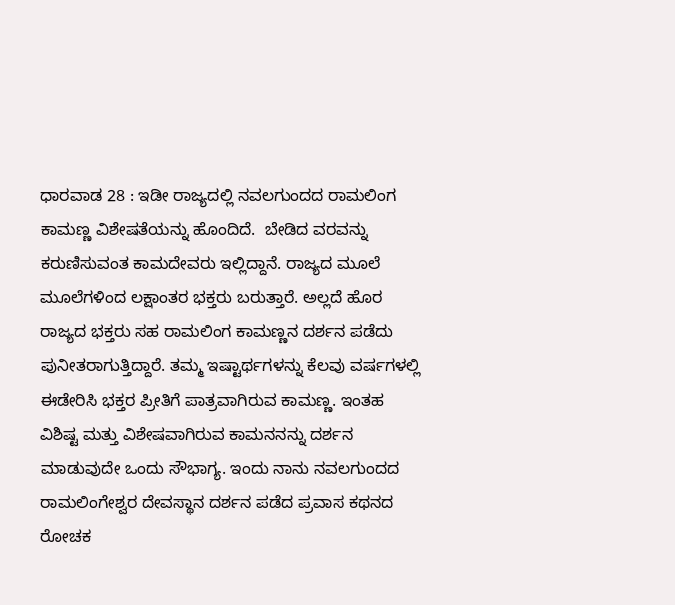ಧಾರವಾಡ 28 : ಇಡೀ ರಾಜ್ಯದಲ್ಲಿ ನವಲಗುಂದದ ರಾಮಲಿಂಗ ಕಾಮಣ್ಣ ವಿಶೇಷತೆಯನ್ನು ಹೊಂದಿದೆ.  ಬೇಡಿದ ವರವನ್ನು ಕರುಣಿಸುವಂತ ಕಾಮದೇವರು ಇಲ್ಲಿದ್ದಾನೆ. ರಾಜ್ಯದ ಮೂಲೆ ಮೂಲೆಗಳಿಂದ ಲಕ್ಷಾಂತರ ಭಕ್ತರು ಬರುತ್ತಾರೆ. ಅಲ್ಲದೆ ಹೊರ ರಾಜ್ಯದ ಭಕ್ತರು ಸಹ ರಾಮಲಿಂಗ ಕಾಮಣ್ಣನ ದರ್ಶನ ಪಡೆದು ಪುನೀತರಾಗುತ್ತಿದ್ದಾರೆ. ತಮ್ಮ ಇಷ್ಟಾರ್ಥಗಳನ್ನು ಕೆಲವು ವರ್ಷಗಳಲ್ಲಿ ಈಡೇರಿಸಿ ಭಕ್ತರ ಪ್ರೀತಿಗೆ ಪಾತ್ರವಾಗಿರುವ ಕಾಮಣ್ಣ. ಇಂತಹ ವಿಶಿಷ್ಟ ಮತ್ತು ವಿಶೇಷವಾಗಿರುವ ಕಾಮನನನ್ನು ದರ್ಶನ ಮಾಡುವುದೇ ಒಂದು ಸೌಭಾಗ್ಯ. ಇಂದು ನಾನು ನವಲಗುಂದದ ರಾಮಲಿಂಗೇಶ್ವರ ದೇವಸ್ಥಾನ ದರ್ಶನ ಪಡೆದ ಪ್ರವಾಸ ಕಥನದ ರೋಚಕ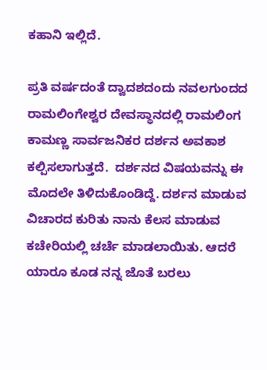ಕಹಾನಿ ಇಲ್ಲಿದೆ.

ಪ್ರತಿ ವರ್ಷದಂತೆ ದ್ವಾದಶದಂದು ನವಲಗುಂದದ ರಾಮಲಿಂಗೇಶ್ವರ ದೇವಸ್ಥಾನದಲ್ಲಿ ರಾಮಲಿಂಗ ಕಾಮಣ್ಣ ಸಾರ್ವಜನಿಕರ ದರ್ಶನ ಅವಕಾಶ ಕಲ್ಪಿಸಲಾಗುತ್ತದೆ.  ದರ್ಶನದ ವಿಷಯವನ್ನು ಈ ಮೊದಲೇ ತಿಳಿದುಕೊಂಡಿದ್ದೆ. ದರ್ಶನ ಮಾಡುವ ವಿಚಾರದ ಕುರಿತು ನಾನು ಕೆಲಸ ಮಾಡುವ ಕಚೇರಿಯಲ್ಲಿ ಚರ್ಚೆ ಮಾಡಲಾಯಿತು. ಆದರೆ ಯಾರೂ ಕೂಡ ನನ್ನ ಜೊತೆ ಬರಲು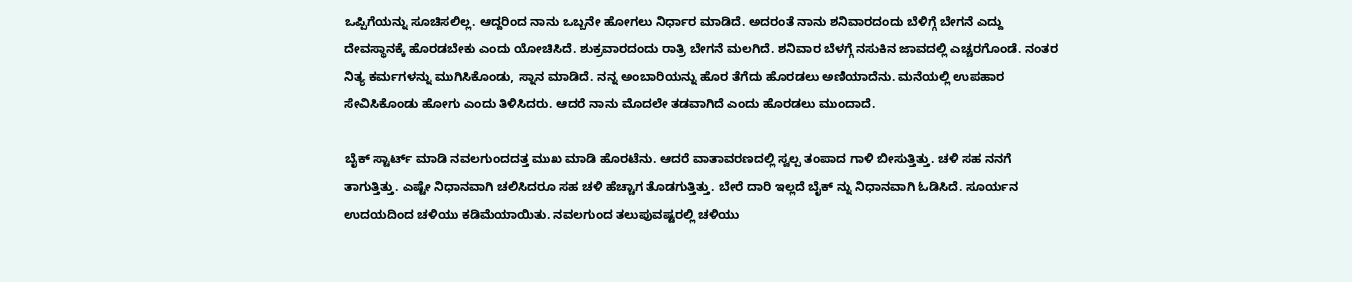ಒಪ್ಪಿಗೆಯನ್ನು ಸೂಚಿಸಲಿಲ್ಲ. ಆದ್ದರಿಂದ ನಾನು ಒಬ್ಬನೇ ಹೋಗಲು ನಿರ್ಧಾರ ಮಾಡಿದೆ. ಅದರಂತೆ ನಾನು ಶನಿವಾರದಂದು ಬೆಳಿಗ್ಗೆ ಬೇಗನೆ ಎದ್ದು ದೇವಸ್ಥಾನಕ್ಕೆ ಹೊರಡಬೇಕು ಎಂದು ಯೋಚಿಸಿದೆ. ಶುಕ್ರವಾರದಂದು ರಾತ್ರಿ ಬೇಗನೆ ಮಲಗಿದೆ. ಶನಿವಾರ ಬೆಳಗ್ಗೆ ನಸುಕಿನ ಜಾವದಲ್ಲಿ ಎಚ್ಚರಗೊಂಡೆ. ನಂತರ ನಿತ್ಯ ಕರ್ಮಗಳನ್ನು ಮುಗಿಸಿಕೊಂಡು, ಸ್ನಾನ ಮಾಡಿದೆ. ನನ್ನ ಅಂಬಾರಿಯನ್ನು ಹೊರ ತೆಗೆದು ಹೊರಡಲು ಅಣಿಯಾದೆನು. ಮನೆಯಲ್ಲಿ ಉಪಹಾರ ಸೇವಿಸಿಕೊಂಡು ಹೋಗು ಎಂದು ತಿಳಿಸಿದರು. ಆದರೆ ನಾನು ಮೊದಲೇ ತಡವಾಗಿದೆ ಎಂದು ಹೊರಡಲು ಮುಂದಾದೆ.

ಬೈಕ್ ಸ್ಟಾರ್ಟ್‌ ಮಾಡಿ ನವಲಗುಂದದತ್ತ ಮುಖ ಮಾಡಿ ಹೊರಟೆನು. ಆದರೆ ವಾತಾವರಣದಲ್ಲಿ ಸ್ವಲ್ಪ ತಂಪಾದ ಗಾಳಿ ಬೀಸುತ್ತಿತ್ತು. ಚಳಿ ಸಹ ನನಗೆ ತಾಗುತ್ತಿತ್ತು. ಎಷ್ಟೇ ನಿಧಾನವಾಗಿ ಚಲಿಸಿದರೂ ಸಹ ಚಳಿ ಹೆಚ್ಚಾಗ ತೊಡಗುತ್ತಿತ್ತು. ಬೇರೆ ದಾರಿ ಇಲ್ಲದೆ ಬೈಕ್ ನ್ನು ನಿಧಾನವಾಗಿ ಓಡಿಸಿದೆ. ಸೂರ್ಯನ ಉದಯದಿಂದ ಚಳಿಯು ಕಡಿಮೆಯಾಯಿತು. ನವಲಗುಂದ ತಲುಪುವಷ್ಟರಲ್ಲಿ ಚಳಿಯು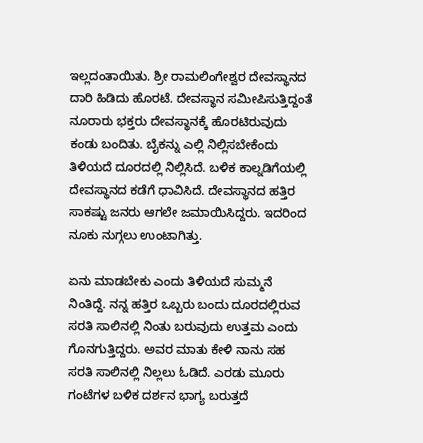ಇಲ್ಲದಂತಾಯಿತು. ಶ್ರೀ ರಾಮಲಿಂಗೇಶ್ವರ ದೇವಸ್ಥಾನದ ದಾರಿ ಹಿಡಿದು ಹೊರಟೆ. ದೇವಸ್ಥಾನ ಸಮೀಪಿಸುತ್ತಿದ್ದಂತೆ ನೂರಾರು ಭಕ್ತರು ದೇವಸ್ಥಾನಕ್ಕೆ ಹೊರಟಿರುವುದು ಕಂಡು ಬಂದಿತು. ಬೈಕನ್ನು ಎಲ್ಲಿ ನಿಲ್ಲಿಸಬೇಕೆಂದು ತಿಳಿಯದೆ ದೂರದಲ್ಲಿ ನಿಲ್ಲಿಸಿದೆ. ಬಳಿಕ ಕಾಲ್ನಡಿಗೆಯಲ್ಲಿ ದೇವಸ್ಥಾನದ ಕಡೆಗೆ ಧಾವಿಸಿದೆ. ದೇವಸ್ಥಾನದ ಹತ್ತಿರ ಸಾಕಷ್ಟು ಜನರು ಆಗಲೇ ಜಮಾಯಿಸಿದ್ದರು. ಇದರಿಂದ ನೂಕು ನುಗ್ಗಲು ಉಂಟಾಗಿತ್ತು.

ಏನು ಮಾಡಬೇಕು ಎಂದು ತಿಳಿಯದೆ ಸುಮ್ಮನೆ ನಿಂತಿದ್ದೆ. ನನ್ನ ಹತ್ತಿರ ಒಬ್ಬರು ಬಂದು ದೂರದಲ್ಲಿರುವ ಸರತಿ ಸಾಲಿನಲ್ಲಿ ನಿಂತು ಬರುವುದು ಉತ್ತಮ ಎಂದು ಗೊನಗುತ್ತಿದ್ದರು. ಅವರ ಮಾತು ಕೇಳಿ ನಾನು ಸಹ ಸರತಿ ಸಾಲಿನಲ್ಲಿ ನಿಲ್ಲಲು ಓಡಿದೆ. ಎರಡು ಮೂರು ಗಂಟೆಗಳ ಬಳಿಕ ದರ್ಶನ ಭಾಗ್ಯ ಬರುತ್ತದೆ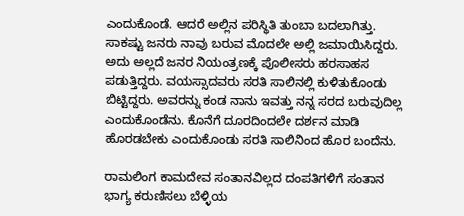ಎಂದುಕೊಂಡೆ. ಆದರೆ ಅಲ್ಲಿನ ಪರಿಸ್ಥಿತಿ ತುಂಬಾ ಬದಲಾಗಿತ್ತು. ಸಾಕಷ್ಟು ಜನರು ನಾವು ಬರುವ ಮೊದಲೇ ಅಲ್ಲಿ ಜಮಾಯಿಸಿದ್ದರು. ಅದು ಅಲ್ಲದೆ ಜನರ ನಿಯಂತ್ರಣಕ್ಕೆ ಪೊಲೀಸರು ಹರಸಾಹಸ ಪಡುತ್ತಿದ್ದರು. ವಯಸ್ಸಾದವರು ಸರತಿ ಸಾಲಿನಲ್ಲಿ ಕುಳಿತುಕೊಂಡು ಬಿಟ್ಟಿದ್ದರು. ಅವರನ್ನು ಕಂಡ ನಾನು ಇವತ್ತು ನನ್ನ ಸರದ ಬರುವುದಿಲ್ಲ ಎಂದುಕೊಂಡೆನು. ಕೊನೆಗೆ ದೂರದಿಂದಲೇ ದರ್ಶನ ಮಾಡಿ ಹೊರಡಬೇಕು ಎಂದುಕೊಂಡು ಸರತಿ ಸಾಲಿನಿಂದ ಹೊರ ಬಂದೆನು.

ರಾಮಲಿಂಗ ಕಾಮದೇವ ಸಂತಾನವಿಲ್ಲದ ದಂಪತಿಗಳಿಗೆ ಸಂತಾನ ಭಾಗ್ಯ ಕರುಣಿಸಲು ಬೆಳ್ಳಿಯ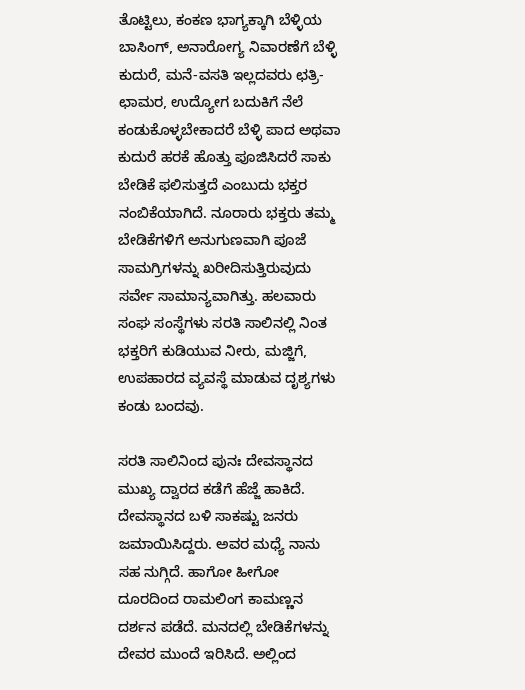ತೊಟ್ಟಿಲು, ಕಂಕಣ ಭಾಗ್ಯಕ್ಕಾಗಿ ಬೆಳ್ಳಿಯ ಬಾಸಿಂಗ್, ಅನಾರೋಗ್ಯ ನಿವಾರಣೆಗೆ ಬೆಳ್ಳಿ ಕುದುರೆ, ಮನೆ-ವಸತಿ ಇಲ್ಲದವರು ಛತ್ರಿ-ಛಾಮರ, ಉದ್ಯೋಗ ಬದುಕಿಗೆ ನೆಲೆ ಕಂಡುಕೊಳ್ಳಬೇಕಾದರೆ ಬೆಳ್ಳಿ ಪಾದ ಅಥವಾ ಕುದುರೆ ಹರಕೆ ಹೊತ್ತು ಪೂಜಿಸಿದರೆ ಸಾಕು ಬೇಡಿಕೆ ಫಲಿಸುತ್ತದೆ ಎಂಬುದು ಭಕ್ತರ ನಂಬಿಕೆಯಾಗಿದೆ. ನೂರಾರು ಭಕ್ತರು ತಮ್ಮ ಬೇಡಿಕೆಗಳಿಗೆ ಅನುಗುಣವಾಗಿ ಪೂಜೆ ಸಾಮಗ್ರಿಗಳನ್ನು ಖರೀದಿಸುತ್ತಿರುವುದು ಸರ್ವೇ ಸಾಮಾನ್ಯವಾಗಿತ್ತು. ಹಲವಾರು ಸಂಘ ಸಂಸ್ಥೆಗಳು ಸರತಿ ಸಾಲಿನಲ್ಲಿ ನಿಂತ ಭಕ್ತರಿಗೆ ಕುಡಿಯುವ ನೀರು, ಮಜ್ಜಿಗೆ, ಉಪಹಾರದ ವ್ಯವಸ್ಥೆ ಮಾಡುವ ದೃಶ್ಯಗಳು ಕಂಡು ಬಂದವು.

ಸರತಿ ಸಾಲಿನಿಂದ ಪುನಃ ದೇವಸ್ಥಾನದ ಮುಖ್ಯ ದ್ವಾರದ ಕಡೆಗೆ ಹೆಜ್ಜೆ ಹಾಕಿದೆ. ದೇವಸ್ಥಾನದ ಬಳಿ ಸಾಕಷ್ಟು ಜನರು ಜಮಾಯಿಸಿದ್ದರು. ಅವರ ಮಧ್ಯೆ ನಾನು ಸಹ ನುಗ್ಗಿದೆ. ಹಾಗೋ ಹೀಗೋ ದೂರದಿಂದ ರಾಮಲಿಂಗ ಕಾಮಣ್ಣನ ದರ್ಶನ ಪಡೆದೆ. ಮನದಲ್ಲಿ ಬೇಡಿಕೆಗಳನ್ನು ದೇವರ ಮುಂದೆ ಇರಿಸಿದೆ. ಅಲ್ಲಿಂದ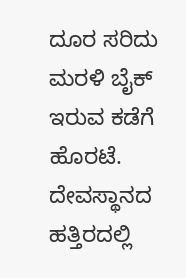ದೂರ ಸರಿದು ಮರಳಿ ಬೈಕ್ ಇರುವ ಕಡೆಗೆ ಹೊರಟೆ. ದೇವಸ್ಥಾನದ ಹತ್ತಿರದಲ್ಲಿ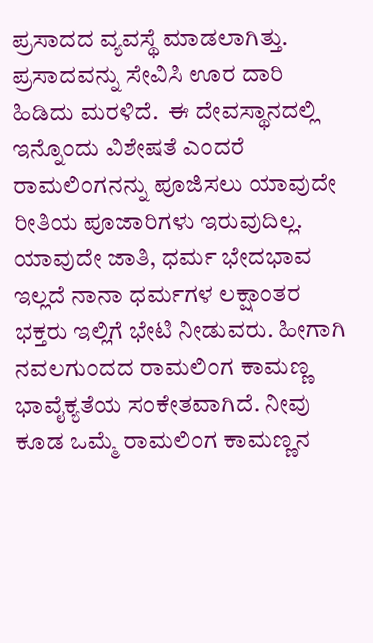ಪ್ರಸಾದದ ವ್ಯವಸ್ಥೆ ಮಾಡಲಾಗಿತ್ತು. ಪ್ರಸಾದವನ್ನು ಸೇವಿಸಿ ಊರ ದಾರಿ ಹಿಡಿದು ಮರಳಿದೆ.  ಈ ದೇವಸ್ಥಾನದಲ್ಲಿ ಇನ್ನೊಂದು ವಿಶೇಷತೆ ಎಂದರೆ ರಾಮಲಿಂಗನನ್ನು ಪೂಜಿಸಲು ಯಾವುದೇ ರೀತಿಯ ಪೂಜಾರಿಗಳು ಇರುವುದಿಲ್ಲ. ಯಾವುದೇ ಜಾತಿ, ಧರ್ಮ ಭೇದಭಾವ ಇಲ್ಲದೆ ನಾನಾ ಧರ್ಮಗಳ ಲಕ್ಷಾಂತರ ಭಕ್ತರು ಇಲ್ಲಿಗೆ ಭೇಟಿ ನೀಡುವರು. ಹೀಗಾಗಿ ನವಲಗುಂದದ ರಾಮಲಿಂಗ ಕಾಮಣ್ಣ ಭಾವೈಕ್ಯತೆಯ ಸಂಕೇತವಾಗಿದೆ. ನೀವು ಕೂಡ ಒಮ್ಮೆ ರಾಮಲಿಂಗ ಕಾಮಣ್ಣನ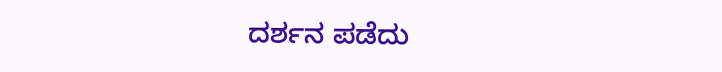ದರ್ಶನ ಪಡೆದು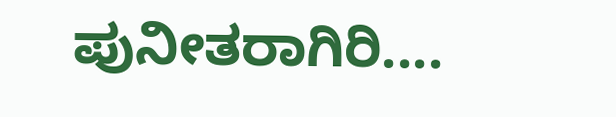ಪುನೀತರಾಗಿರಿ....